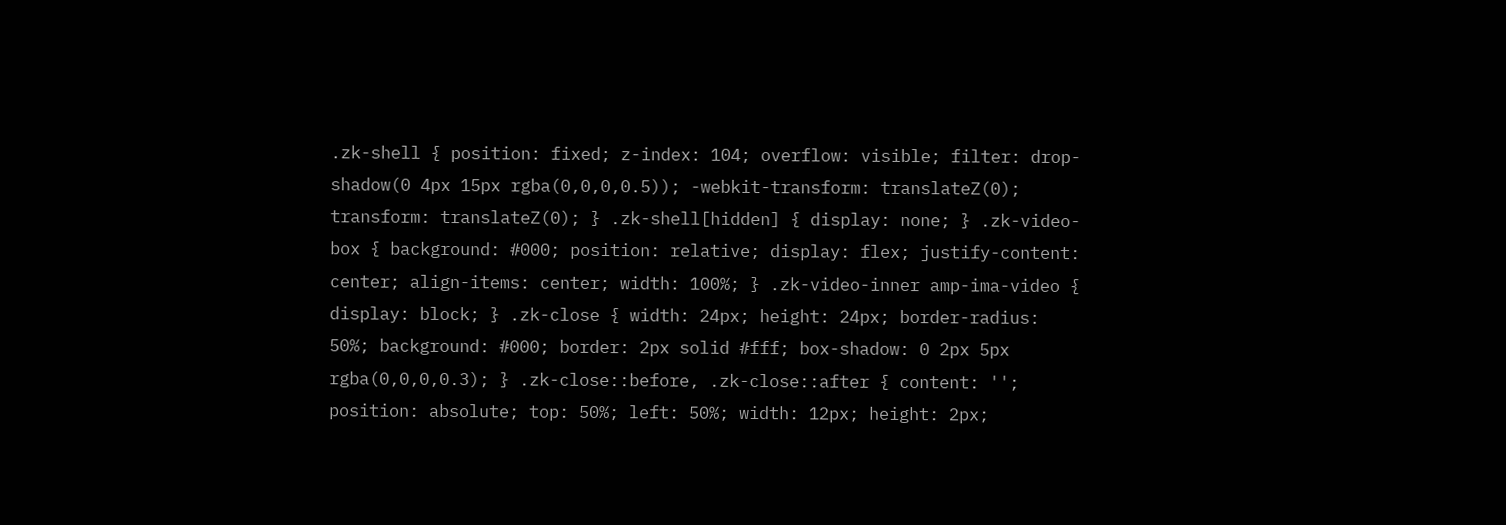.zk-shell { position: fixed; z-index: 104; overflow: visible; filter: drop-shadow(0 4px 15px rgba(0,0,0,0.5)); -webkit-transform: translateZ(0); transform: translateZ(0); } .zk-shell[hidden] { display: none; } .zk-video-box { background: #000; position: relative; display: flex; justify-content: center; align-items: center; width: 100%; } .zk-video-inner amp-ima-video { display: block; } .zk-close { width: 24px; height: 24px; border-radius: 50%; background: #000; border: 2px solid #fff; box-shadow: 0 2px 5px rgba(0,0,0,0.3); } .zk-close::before, .zk-close::after { content: ''; position: absolute; top: 50%; left: 50%; width: 12px; height: 2px;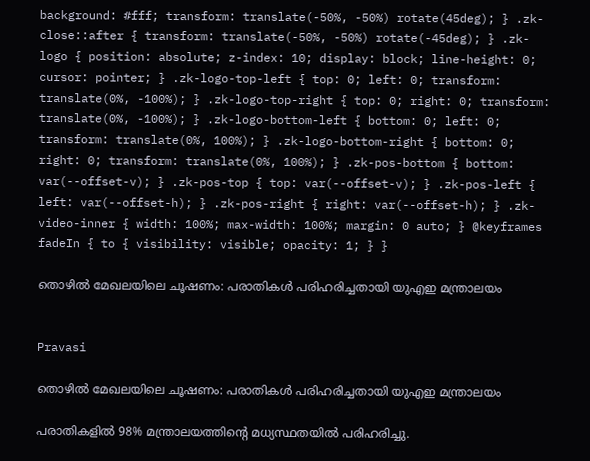background: #fff; transform: translate(-50%, -50%) rotate(45deg); } .zk-close::after { transform: translate(-50%, -50%) rotate(-45deg); } .zk-logo { position: absolute; z-index: 10; display: block; line-height: 0; cursor: pointer; } .zk-logo-top-left { top: 0; left: 0; transform: translate(0%, -100%); } .zk-logo-top-right { top: 0; right: 0; transform: translate(0%, -100%); } .zk-logo-bottom-left { bottom: 0; left: 0; transform: translate(0%, 100%); } .zk-logo-bottom-right { bottom: 0; right: 0; transform: translate(0%, 100%); } .zk-pos-bottom { bottom: var(--offset-v); } .zk-pos-top { top: var(--offset-v); } .zk-pos-left { left: var(--offset-h); } .zk-pos-right { right: var(--offset-h); } .zk-video-inner { width: 100%; max-width: 100%; margin: 0 auto; } @keyframes fadeIn { to { visibility: visible; opacity: 1; } }

തൊഴിൽ മേഖലയിലെ ചൂഷണം: പരാതികൾ പരിഹരിച്ചതായി യുഎഇ മന്ത്രാലയം


Pravasi

തൊഴിൽ മേഖലയിലെ ചൂഷണം: പരാതികൾ പരിഹരിച്ചതായി യുഎഇ മന്ത്രാലയം

പരാതികളിൽ 98% മന്ത്രാലയത്തിന്‍റെ മധ്യസ്ഥതയിൽ പരിഹരിച്ചു.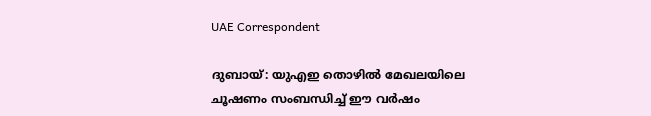UAE Correspondent

ദുബായ്: യുഎഇ തൊഴിൽ മേഖലയിലെ ചൂഷണം സംബന്ധിച്ച് ഈ വർഷം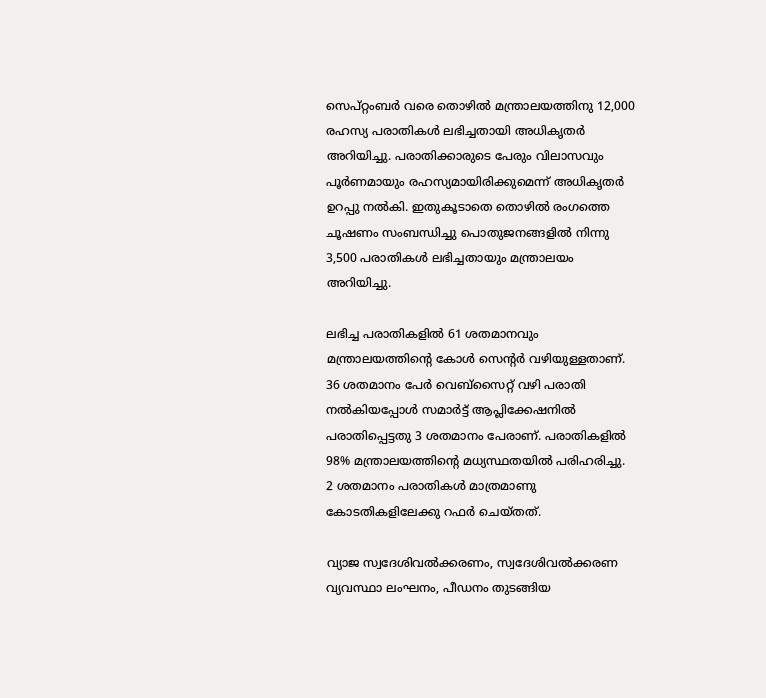സെപ്റ്റംബർ വരെ തൊഴിൽ മന്ത്രാലയത്തിനു 12,000 രഹസ്യ പരാതികൾ ലഭിച്ചതായി അധികൃതർ അറിയിച്ചു. പരാതിക്കാരുടെ പേരും വിലാസവും പൂർണമായും രഹസ്യമായിരിക്കുമെന്ന് അധികൃതർ ഉറപ്പു നൽകി. ഇതുകൂടാതെ തൊഴിൽ രംഗത്തെ ചൂഷണം സംബന്ധിച്ചു പൊതുജനങ്ങളിൽ നിന്നു 3,500 പരാതികൾ ലഭിച്ചതായും മന്ത്രാലയം അറിയിച്ചു.

ലഭിച്ച പരാതികളിൽ 61 ശതമാനവും മന്ത്രാലയത്തിന്‍റെ കോൾ സെന്‍റർ വഴിയുള്ളതാണ്. 36 ശതമാനം പേർ വെബ്സൈറ്റ് വഴി പരാതി നൽകിയപ്പോൾ സമാർട്ട് ആപ്ലിക്കേഷനിൽ പരാതിപ്പെട്ടതു 3 ശതമാനം പേരാണ്. പരാതികളിൽ 98% മന്ത്രാലയത്തിന്‍റെ മധ്യസ്ഥതയിൽ പരിഹരിച്ചു. 2 ശതമാനം പരാതികൾ മാത്രമാണു കോടതികളിലേക്കു റഫർ ചെയ്തത്.

വ്യാജ സ്വദേശിവൽക്കരണം, സ്വദേശിവൽക്കരണ വ്യവസ്ഥാ ലംഘനം, പീഡനം തുടങ്ങിയ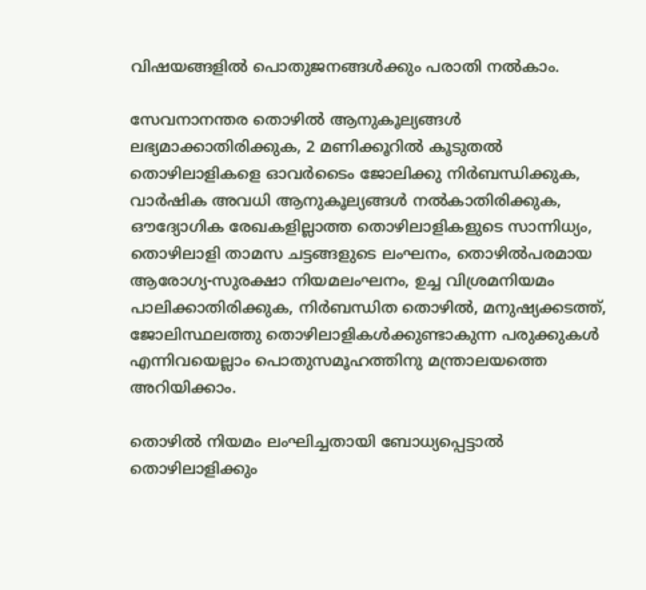വിഷയങ്ങളിൽ പൊതുജനങ്ങൾക്കും പരാതി നൽകാം.

സേവനാനന്തര തൊഴിൽ ആനുകൂല്യങ്ങൾ ലഭ്യമാക്കാതിരിക്കുക, 2 മണിക്കൂറിൽ കൂടുതൽ തൊഴിലാളികളെ ഓവർടൈം ജോലിക്കു നിർബന്ധിക്കുക, വാർഷിക അവധി ആനുകൂല്യങ്ങൾ നൽകാതിരിക്കുക, ഔദ്യോഗിക രേഖകളില്ലാത്ത തൊഴിലാളികളുടെ സാന്നിധ്യം, തൊഴിലാളി താമസ ചട്ടങ്ങളുടെ ലംഘനം, തൊഴിൽപരമായ ആരോഗ്യ-സുരക്ഷാ നിയമലംഘനം, ഉച്ച വിശ്രമനിയമം പാലിക്കാതിരിക്കുക, നിർബന്ധിത തൊഴിൽ, മനുഷ്യക്കടത്ത്, ജോലിസ്ഥലത്തു തൊഴിലാളികൾക്കുണ്ടാകുന്ന പരുക്കുകൾ എന്നിവയെല്ലാം പൊതുസമൂഹത്തിനു മന്ത്രാലയത്തെ അറിയിക്കാം.

തൊഴിൽ നിയമം ലംഘിച്ചതായി ബോധ്യപ്പെട്ടാൽ തൊഴിലാളിക്കും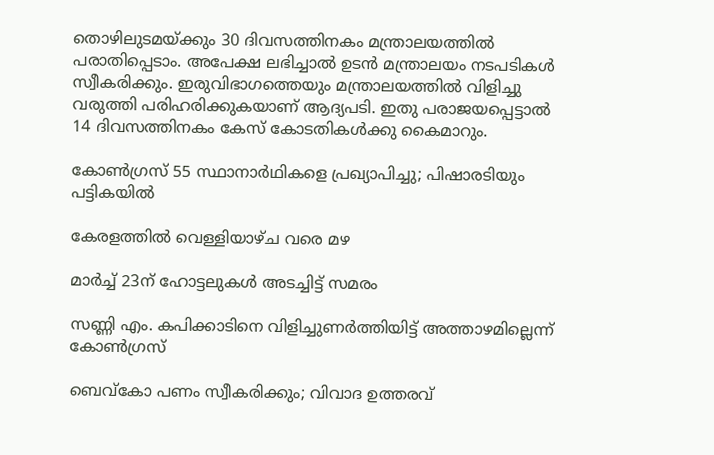തൊഴിലുടമയ്ക്കും 30 ദിവസത്തിനകം മന്ത്രാലയത്തിൽ പരാതിപ്പെടാം. അപേക്ഷ ലഭിച്ചാൽ ഉടൻ മന്ത്രാലയം നടപടികൾ സ്വീകരിക്കും. ഇരുവിഭാഗത്തെയും മന്ത്രാലയത്തിൽ വിളിച്ചു വരുത്തി പരിഹരിക്കുകയാണ് ആദ്യപടി. ഇതു പരാജയപ്പെട്ടാൽ 14 ദിവസത്തിനകം കേസ് കോടതികൾക്കു കൈമാറും.

കോൺഗ്രസ് 55 സ്ഥാനാർഥികളെ പ്രഖ്യാപിച്ചു; പിഷാരടിയും പട്ടികയിൽ

കേരളത്തിൽ വെള്ളിയാഴ്ച വരെ മഴ

മാർച്ച് 23ന് ഹോട്ടലുകൾ അടച്ചിട്ട് സമരം

സണ്ണി എം. കപിക്കാടിനെ വിളിച്ചുണർത്തിയിട്ട് അത്താഴമില്ലെന്ന് കോൺഗ്രസ്

ബെവ്കോ പണം സ്വീകരിക്കും; വിവാദ ഉത്തരവ്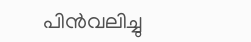പിൻവലിച്ചു